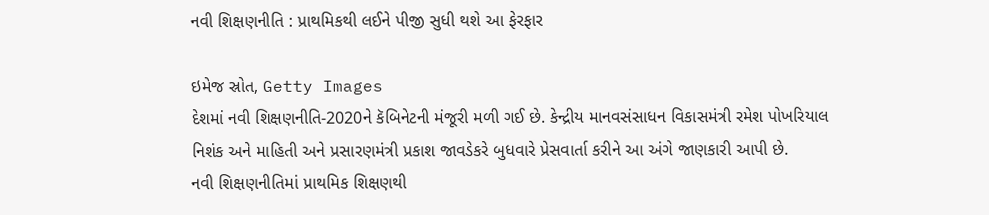નવી શિક્ષણનીતિ : પ્રાથમિકથી લઈને પીજી સુધી થશે આ ફેરફાર

ઇમેજ સ્રોત, Getty Images
દેશમાં નવી શિક્ષણનીતિ-2020ને કૅબિનેટની મંજૂરી મળી ગઈ છે. કેન્દ્રીય માનવસંસાધન વિકાસમંત્રી રમેશ પોખરિયાલ નિશંક અને માહિતી અને પ્રસારણમંત્રી પ્રકાશ જાવડેકરે બુધવારે પ્રેસવાર્તા કરીને આ અંગે જાણકારી આપી છે.
નવી શિક્ષણનીતિમાં પ્રાથમિક શિક્ષણથી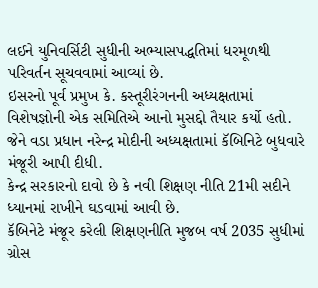લઈને યુનિવર્સિટી સુધીની અભ્યાસપદ્ધતિમાં ધરમૂળથી પરિવર્તન સૂચવવામાં આવ્યાં છે.
ઇસરનો પૂર્વ પ્રમુખ કે. કસ્તૂરીરંગનની અધ્યક્ષતામાં વિશેષજ્ઞોની એક સમિતિએ આનો મુસદ્દો તૈયાર કર્યો હતો. જેને વડા પ્રધાન નરેન્દ્ર મોદીની અધ્યક્ષતામાં કૅબિનિટે બુધવારે મંજૂરી આપી દીધી.
કેન્દ્ર સરકારનો દાવો છે કે નવી શિક્ષણ નીતિ 21મી સદીને ધ્યાનમાં રાખીને ઘડવામાં આવી છે.
કૅબિનેટે મંજૂર કરેલી શિક્ષણનીતિ મુજબ વર્ષ 2035 સુધીમાં ગ્રોસ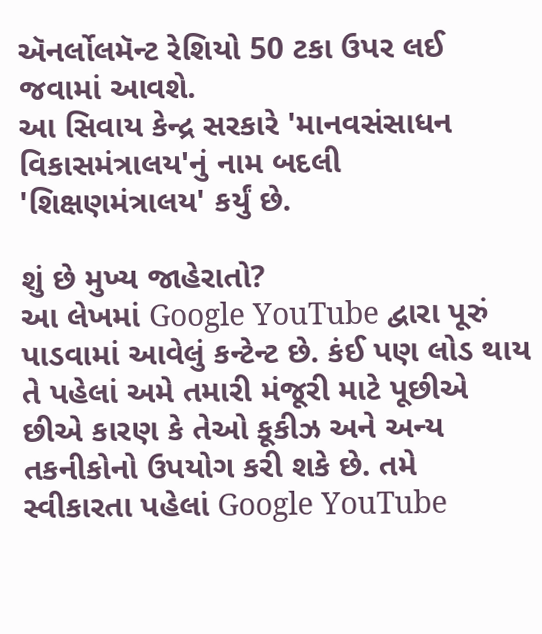ઍનર્લોલમૅન્ટ રેશિયો 50 ટકા ઉપર લઈ જવામાં આવશે.
આ સિવાય કેન્દ્ર સરકારે 'માનવસંસાધન વિકાસમંત્રાલય'નું નામ બદલી 'શિક્ષણમંત્રાલય' કર્યું છે.

શું છે મુખ્ય જાહેરાતો?
આ લેખમાં Google YouTube દ્વારા પૂરું પાડવામાં આવેલું કન્ટેન્ટ છે. કંઈ પણ લોડ થાય તે પહેલાં અમે તમારી મંજૂરી માટે પૂછીએ છીએ કારણ કે તેઓ કૂકીઝ અને અન્ય તકનીકોનો ઉપયોગ કરી શકે છે. તમે સ્વીકારતા પહેલાં Google YouTube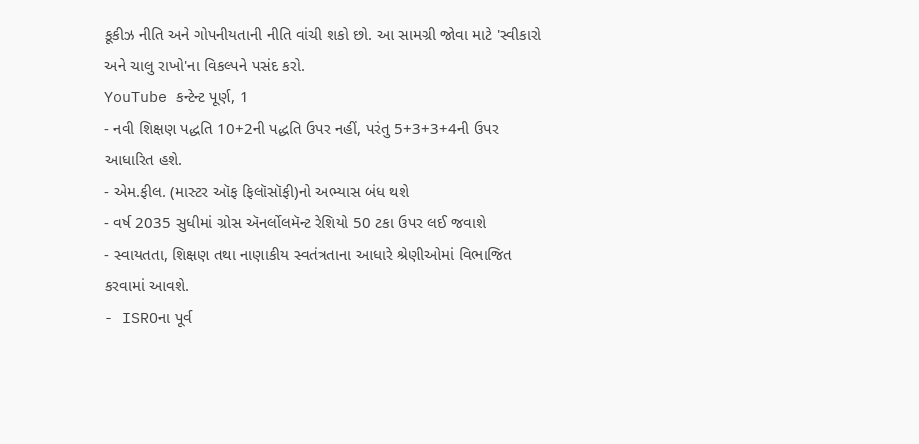કૂકીઝ નીતિ અને ગોપનીયતાની નીતિ વાંચી શકો છો. આ સામગ્રી જોવા માટે 'સ્વીકારો અને ચાલુ રાખો'ના વિકલ્પને પસંદ કરો.
YouTube કન્ટેન્ટ પૂર્ણ, 1
- નવી શિક્ષણ પદ્ધતિ 10+2ની પદ્ધતિ ઉપર નહીં, પરંતુ 5+3+3+4ની ઉપર આધારિત હશે.
- એમ.ફીલ. (માસ્ટર ઑફ ફિલૉસૉફી)નો અભ્યાસ બંધ થશે
- વર્ષ 2035 સુધીમાં ગ્રોસ ઍનર્લોલમૅન્ટ રેશિયો 50 ટકા ઉપર લઈ જવાશે
- સ્વાયતતા, શિક્ષણ તથા નાણાકીય સ્વતંત્રતાના આધારે શ્રેણીઓમાં વિભાજિત કરવામાં આવશે.
- ISROના પૂર્વ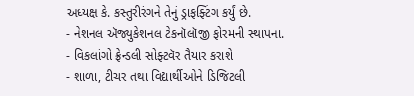અધ્યક્ષ કે. કસ્તુરીરંગને તેનું ડ્રાફફ્ટિંગ કર્યું છે.
- નેશનલ ઍજ્યુકેશનલ ટેકનૉલૉજી ફોરમની સ્થાપના.
- વિકલાંગો ફ્રેન્ડલી સોફ્ટવૅર તૈયાર કરાશે
- શાળા, ટીચર તથા વિદ્યાર્થીઓને ડિજિટલી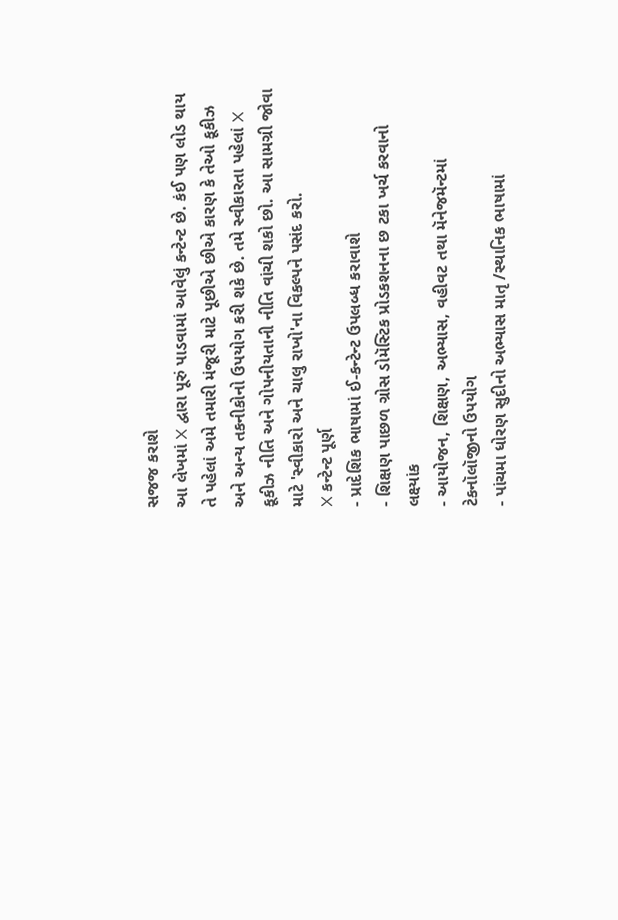સજજ કરાશે
આ લેખમાં X દ્વારા પૂરું પાડવામાં આવેલું કન્ટેન્ટ છે. કંઈ પણ લોડ થાય તે પહેલાં અમે તમારી મંજૂરી માટે પૂછીએ છીએ કારણ કે તેઓ કૂકીઝ અને અન્ય તકનીકોનો ઉપયોગ કરી શકે છે. તમે સ્વીકારતા પહેલાં X કૂકીઝ નીતિ અને ગોપનીયતાની નીતિ વાંચી શકો છો. આ સામગ્રી જોવા માટે 'સ્વીકારો અને ચાલુ રાખો'ના વિકલ્પને પસંદ કરો.
X કન્ટેન્ટ પૂર્ણ
- પ્રાદેશિક ભાષામાં ઈ-કન્ટેન્ટ ઉપલબ્ધ કરાવાશે
- શિક્ષણ પાછળ ગ્રોસ ડોમૅસ્ટિક પ્રોડકશનના છ ટકા ખર્ચ કરવાનો લક્ષ્યાંક
- આયોજન, શિક્ષણ, અભ્યાસ, વહીવટ તથા મૅનેજમૅન્ટમાં ટેકનૉલૉજીનો ઉપયોગ
- પાંચમા ધોરણ સુદીનો અભ્યાસ માતૃ /સ્થાનિક ભાષામાં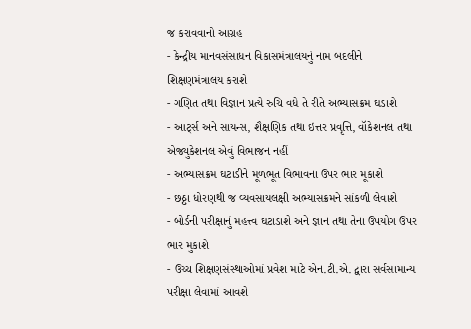જ કરાવવાનો આગ્રહ
- કેન્દ્રીય માનવસંસાધન વિકાસમંત્રાલયનું નામ બદલીને શિક્ષણમંત્રાલય કરાશે
- ગણિત તથા વિજ્ઞાન પ્રત્યે રુચિ વધે તે રીતે અભ્યાસક્રમ ઘડાશે
- આર્ટ્સ અને સાયન્સ, શૈક્ષણિક તથા ઇત્તર પ્રવૃત્તિ, વૉકેશનલ તથા એજ્યુકેશનલ એવું વિભાજન નહીં
- અભ્યાસક્રમ ઘટાડીને મૂળભૂત વિભાવના ઉપર ભાર મૂકાશે
- છઠ્ઠા ધોરણથી જ વ્યવસાયલક્ષી અભ્યાસક્રમને સાંકળી લેવાશે
- બોર્ડની પરીક્ષાનું મહત્ત્વ ઘટાડાશે અને જ્ઞાન તથા તેના ઉપયોગ ઉપર ભાર મુકાશે
- ઉચ્ચ શિક્ષણસંસ્થાઓમાં પ્રવેશ માટે એન.ટી.એ. દ્વારા સર્વસામાન્ય પરીક્ષા લેવામાં આવશે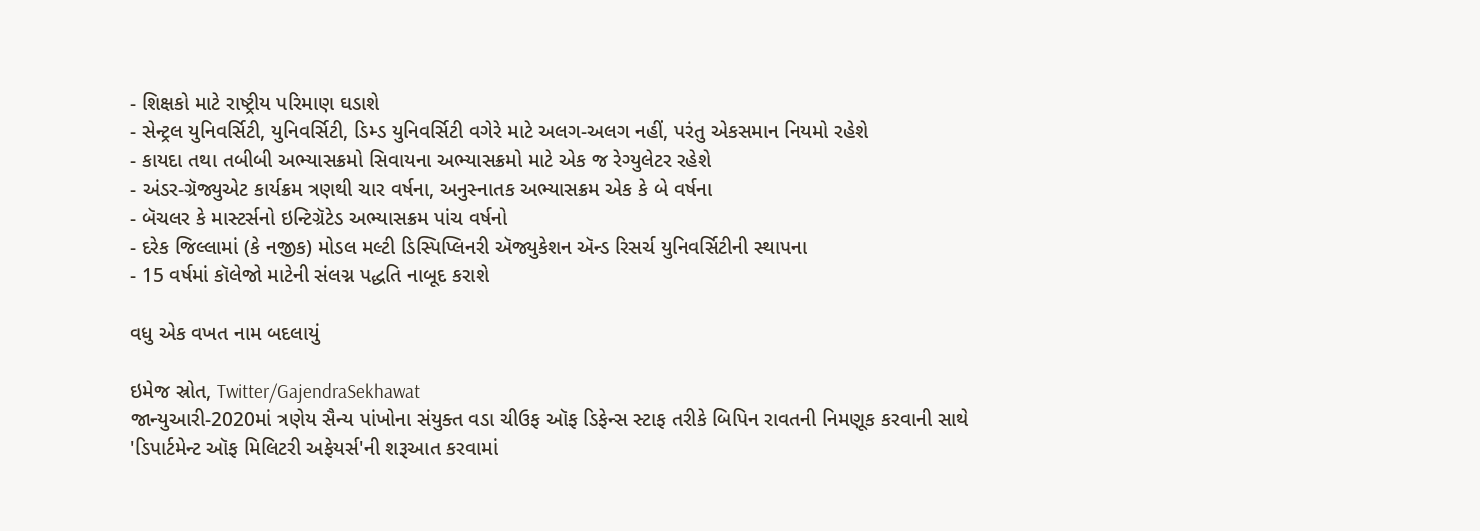- શિક્ષકો માટે રાષ્ટ્રીય પરિમાણ ઘડાશે
- સેન્ટ્રલ યુનિવર્સિટી, યુનિવર્સિટી, ડિમ્ડ યુનિવર્સિટી વગેરે માટે અલગ-અલગ નહીં, પરંતુ એકસમાન નિયમો રહેશે
- કાયદા તથા તબીબી અભ્યાસક્રમો સિવાયના અભ્યાસક્રમો માટે એક જ રેગ્યુલેટર રહેશે
- અંડર-ગ્રૅજ્યુએટ કાર્યક્રમ ત્રણથી ચાર વર્ષના, અનુસ્નાતક અભ્યાસક્રમ એક કે બે વર્ષના
- બૅચલર કે માસ્ટર્સનો ઇન્ટિગ્રૅટેડ અભ્યાસક્રમ પાંચ વર્ષનો
- દરેક જિલ્લામાં (કે નજીક) મોડલ મલ્ટી ડિસ્પિપ્લિનરી ઍજ્યુકેશન ઍન્ડ રિસર્ચ યુનિવર્સિટીની સ્થાપના
- 15 વર્ષમાં કૉલેજો માટેની સંલગ્ન પદ્ધતિ નાબૂદ કરાશે

વધુ એક વખત નામ બદલાયું

ઇમેજ સ્રોત, Twitter/GajendraSekhawat
જાન્યુઆરી-2020માં ત્રણેય સૈન્ય પાંખોના સંયુક્ત વડા ચીઉફ ઑફ ડિફેન્સ સ્ટાફ તરીકે બિપિન રાવતની નિમણૂક કરવાની સાથે 'ડિપાર્ટમેન્ટ ઑફ મિલિટરી અફેયર્સ'ની શરૂઆત કરવામાં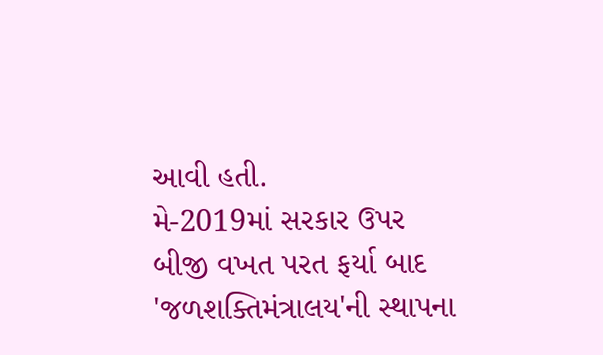આવી હતી.
મે-2019માં સરકાર ઉપર બીજી વખત પરત ફર્યા બાદ 'જળશક્તિમંત્રાલય'ની સ્થાપના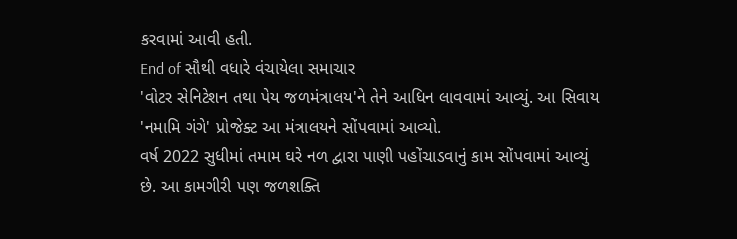કરવામાં આવી હતી.
End of સૌથી વધારે વંચાયેલા સમાચાર
'વોટર સેનિટેશન તથા પેય જળમંત્રાલય'ને તેને આધિન લાવવામાં આવ્યું. આ સિવાય 'નમામિ ગંગે' પ્રોજેક્ટ આ મંત્રાલયને સોંપવામાં આવ્યો.
વર્ષ 2022 સુધીમાં તમામ ઘરે નળ દ્વારા પાણી પહોંચાડવાનું કામ સોંપવામાં આવ્યું છે. આ કામગીરી પણ જળશક્તિ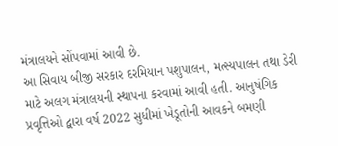મંત્રાલયને સોંપવામાં આવી છે.
આ સિવાય બીજી સરકાર દરમિયાન પશુપાલન, મત્સ્યપાલન તથા ડેરી માટે અલગ મંત્રાલયની સ્થાપના કરવામાં આવી હતી. આનુષંગિક પ્રવૃત્તિઓ દ્વારા વર્ષ 2022 સુધીમાં ખેડૂતોની આવકને બમણી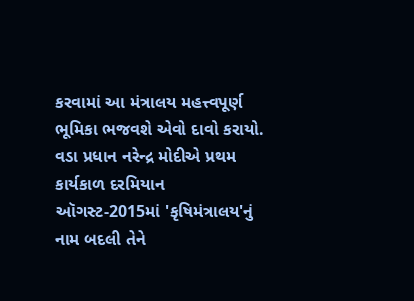કરવામાં આ મંત્રાલય મહત્ત્વપૂર્ણ ભૂમિકા ભજવશે એવો દાવો કરાયો.
વડા પ્રધાન નરેન્દ્ર મોદીએ પ્રથમ કાર્યકાળ દરમિયાન ઑગસ્ટ-2015માં 'કૃષિમંત્રાલય'નું નામ બદલી તેને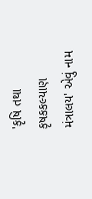'કૃષિ તથા કૃષકકલ્યાણ મંત્રાલય' એવું નામ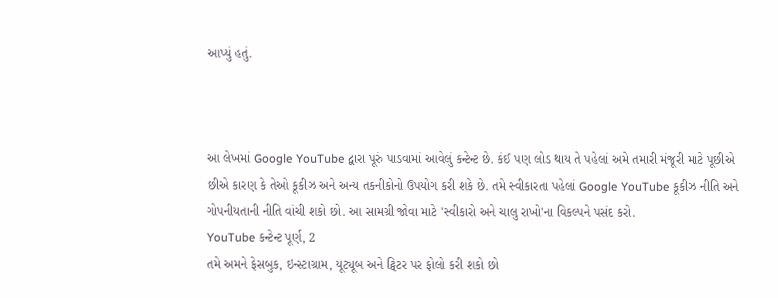આપ્યું હતું.



આ લેખમાં Google YouTube દ્વારા પૂરું પાડવામાં આવેલું કન્ટેન્ટ છે. કંઈ પણ લોડ થાય તે પહેલાં અમે તમારી મંજૂરી માટે પૂછીએ છીએ કારણ કે તેઓ કૂકીઝ અને અન્ય તકનીકોનો ઉપયોગ કરી શકે છે. તમે સ્વીકારતા પહેલાં Google YouTube કૂકીઝ નીતિ અને ગોપનીયતાની નીતિ વાંચી શકો છો. આ સામગ્રી જોવા માટે 'સ્વીકારો અને ચાલુ રાખો'ના વિકલ્પને પસંદ કરો.
YouTube કન્ટેન્ટ પૂર્ણ, 2
તમે અમને ફેસબુક, ઇન્સ્ટાગ્રામ, યૂટ્યૂબ અને ટ્વિટર પર ફોલો કરી શકો છો